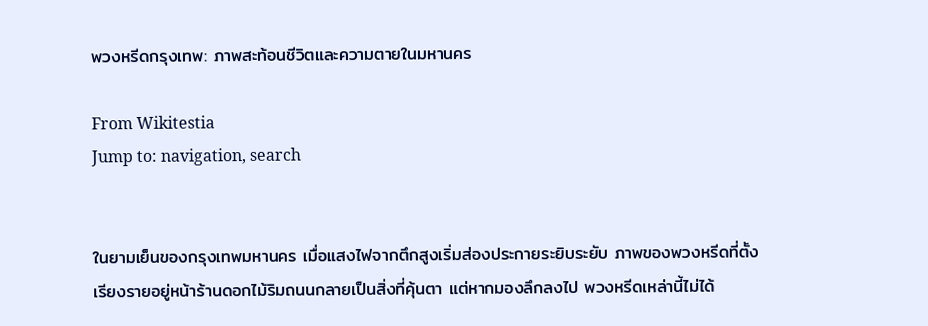พวงหรีดกรุงเทพ: ภาพสะท้อนชีวิตและความตายในมหานคร

From Wikitestia
Jump to: navigation, search


ในยามเย็นของกรุงเทพมหานคร เมื่อแสงไฟจากตึกสูงเริ่มส่องประกายระยิบระยับ ภาพของพวงหรีดที่ตั้งเรียงรายอยู่หน้าร้านดอกไม้ริมถนนกลายเป็นสิ่งที่คุ้นตา แต่หากมองลึกลงไป พวงหรีดเหล่านี้ไม่ได้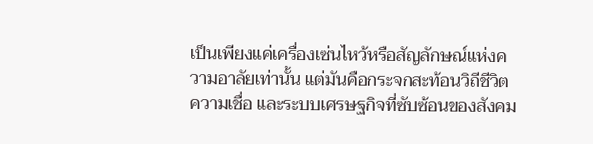เป็นเพียงแค่เครื่องเซ่นไหว้หรือสัญลักษณ์แห่งความอาลัยเท่านั้น แต่มันคือกระจกสะท้อนวิถีชีวิต ความเชื่อ และระบบเศรษฐกิจที่ซับซ้อนของสังคม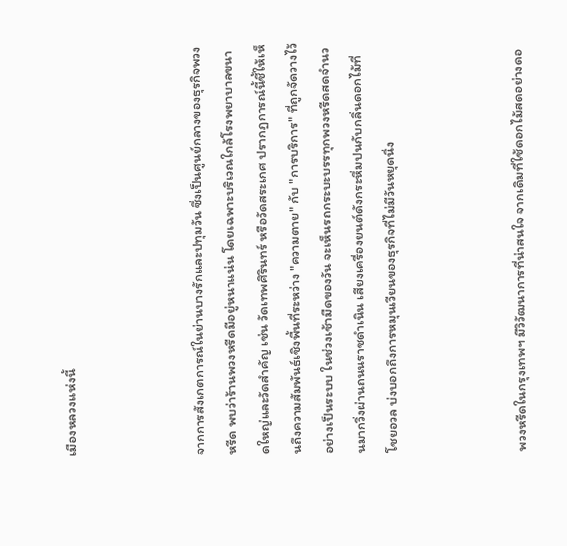เมืองหลวงแห่งนี้



จากการสังเกตการณ์ในย่านบางรักและปทุมวัน ซึ่งเป็นศูนย์กลางของธุรกิจพวงหรีด พบว่าร้านพวงหรีดมีอยู่หนาแน่น โดยเฉพาะบริเวณใกล้โรงพยาบาลขนาดใหญ่และวัดสำคัญ เช่น วัดเทพศิรินทร์ หรือวัดสระเกศ ปรากฏการณ์นี้ชี้ให้เห็นถึงความสัมพันธ์เชิงพื้นที่ระหว่าง "ความตาย" กับ "การบริการ" ที่ถูกจัดวางไว้อย่างเป็นระบบ ในช่วงเช้ามืดของวัน จะเห็นรถกระบะบรรทุกพวงหรีดสดจำนวนมากวิ่งผ่านถนนราชดำเนิน เสียงเครื่องยนต์ดังกระหึ่มปนกับกลิ่นดอกไม้ที่โชยอวล บ่งบอกถึงการหมุนเวียนของธุรกิจที่ไม่มีวันหยุดนิ่ง



พวงหรีดในกรุงเทพฯ มีวิวัฒนาการที่น่าสนใจ จากเดิมที่ใช้ดอกไม้สดอย่างดอ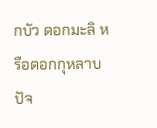กบัว ดอกมะลิ หรือดอกกุหลาบ ปัจ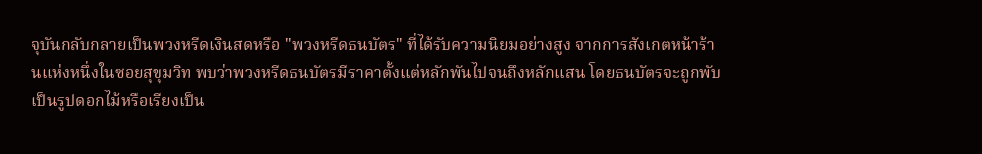จุบันกลับกลายเป็นพวงหรีดเงินสดหรือ "พวงหรีดธนบัตร" ที่ได้รับความนิยมอย่างสูง จากการสังเกตหน้าร้านแห่งหนึ่งในซอยสุขุมวิท พบว่าพวงหรีดธนบัตรมีราคาตั้งแต่หลักพันไปจนถึงหลักแสน โดยธนบัตรจะถูกพับเป็นรูปดอกไม้หรือเรียงเป็น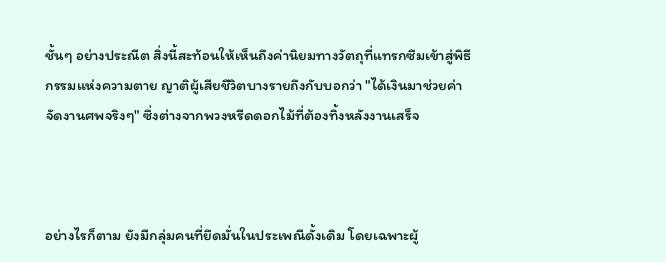ชั้นๆ อย่างประณีต สิ่งนี้สะท้อนให้เห็นถึงค่านิยมทางวัตถุที่แทรกซึมเข้าสู่พิธีกรรมแห่งความตาย ญาติผู้เสียชีวิตบางรายถึงกับบอกว่า "ได้เงินมาช่วยค่าจัดงานศพจริงๆ" ซึ่งต่างจากพวงหรีดดอกไม้ที่ต้องทิ้งหลังงานเสร็จ



อย่างไรก็ตาม ยังมีกลุ่มคนที่ยึดมั่นในประเพณีดั้งเดิม โดยเฉพาะผู้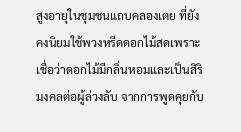สูงอายุในชุมชนแถบคลองเตย ที่ยังคงนิยมใช้พวงหรีดดอกไม้สดเพราะเชื่อว่าดอกไม้มีกลิ่นหอมและเป็นสิริมงคลต่อผู้ล่วงลับ จากการพูดคุยกับ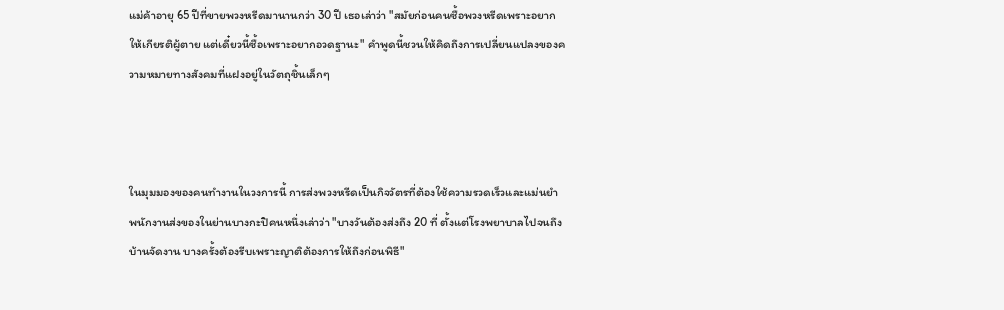แม่ค้าอายุ 65 ปีที่ขายพวงหรีดมานานกว่า 30 ปี เธอเล่าว่า "สมัยก่อนคนซื้อพวงหรีดเพราะอยากให้เกียรติผู้ตาย แต่เดี๋ยวนี้ซื้อเพราะอยากอวดฐานะ" คำพูดนี้ชวนให้คิดถึงการเปลี่ยนแปลงของความหมายทางสังคมที่แฝงอยู่ในวัตถุชิ้นเล็กๆ



ในมุมมองของคนทำงานในวงการนี้ การส่งพวงหรีดเป็นกิจวัตรที่ต้องใช้ความรวดเร็วและแม่นยำ พนักงานส่งของในย่านบางกะปิคนหนึ่งเล่าว่า "บางวันต้องส่งถึง 20 ที่ ตั้งแต่โรงพยาบาลไปจนถึงบ้านจัดงาน บางครั้งต้องรีบเพราะญาติต้องการให้ถึงก่อนพิธี"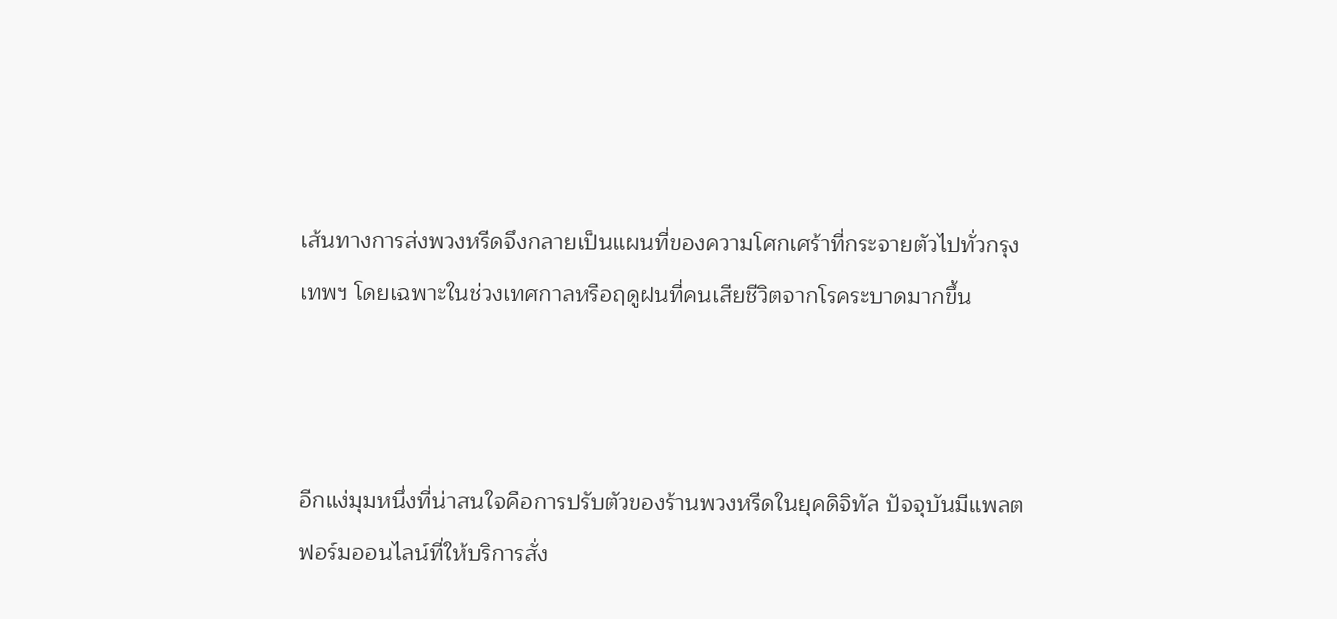เส้นทางการส่งพวงหรีดจึงกลายเป็นแผนที่ของความโศกเศร้าที่กระจายตัวไปทั่วกรุงเทพฯ โดยเฉพาะในช่วงเทศกาลหรือฤดูฝนที่คนเสียชีวิตจากโรคระบาดมากขึ้น



อีกแง่มุมหนึ่งที่น่าสนใจคือการปรับตัวของร้านพวงหรีดในยุคดิจิทัล ปัจจุบันมีแพลตฟอร์มออนไลน์ที่ให้บริการสั่ง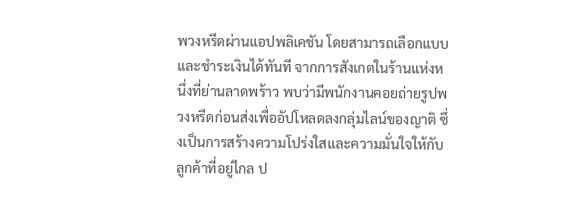พวงหรีดผ่านแอปพลิเคชัน โดยสามารถเลือกแบบและชำระเงินได้ทันที จากการสังเกตในร้านแห่งหนึ่งที่ย่านลาดพร้าว พบว่ามีพนักงานคอยถ่ายรูปพวงหรีดก่อนส่งเพื่ออัปโหลดลงกลุ่มไลน์ของญาติ ซึ่งเป็นการสร้างความโปร่งใสและความมั่นใจให้กับลูกค้าที่อยู่ไกล ป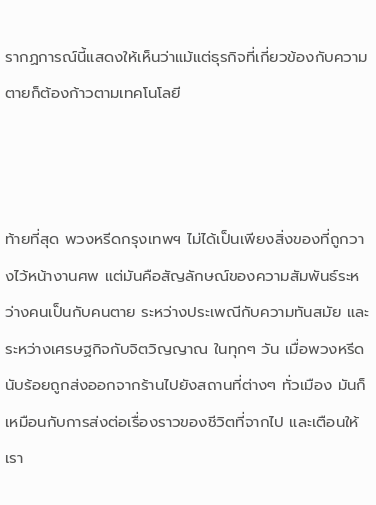รากฏการณ์นี้แสดงให้เห็นว่าแม้แต่ธุรกิจที่เกี่ยวข้องกับความตายก็ต้องก้าวตามเทคโนโลยี



ท้ายที่สุด พวงหรีดกรุงเทพฯ ไม่ได้เป็นเพียงสิ่งของที่ถูกวางไว้หน้างานศพ แต่มันคือสัญลักษณ์ของความสัมพันธ์ระหว่างคนเป็นกับคนตาย ระหว่างประเพณีกับความทันสมัย และระหว่างเศรษฐกิจกับจิตวิญญาณ ในทุกๆ วัน เมื่อพวงหรีดนับร้อยถูกส่งออกจากร้านไปยังสถานที่ต่างๆ ทั่วเมือง มันก็เหมือนกับการส่งต่อเรื่องราวของชีวิตที่จากไป และเตือนให้เรา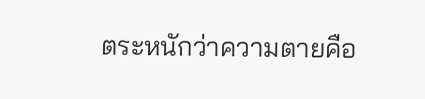ตระหนักว่าความตายคือ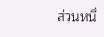ส่วนหนึ่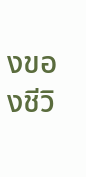งของชีวิ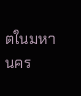ตในมหานคร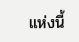แห่งนี้